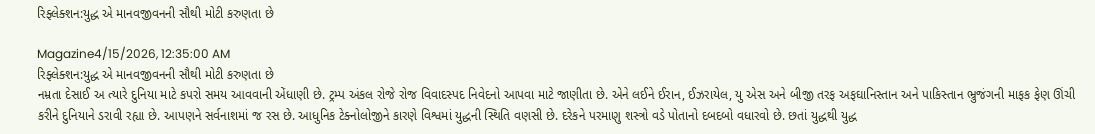રિફ્લેક્શન:યુદ્ધ એ માનવજીવનની સૌથી મોટી કરુણતા છે

Magazine4/15/2026, 12:35:00 AM
રિફ્લેક્શન:યુદ્ધ એ માનવજીવનની સૌથી મોટી કરુણતા છે
નમ્રતા દેસાઈ અ ત્યારે દુનિયા માટે કપરો સમય આવવાની એંધાણી છે. ટ્રમ્પ અંકલ રોજે રોજ વિવાદસ્પદ નિવેદનો આપવા માટે જાણીતા છે. એને લઈને ઈરાન, ઈઝરાયેલ, યુ એસ અને બીજી તરફ અફઘાનિસ્તાન અને પાકિસ્તાન ભ્રુજંગની માફક ફેણ ઊંચી કરીને દુનિયાને ડરાવી રહ્યા છે. આપણને સર્વનાશમાં જ રસ છે. આધુનિક ટેક્નોલોજીને કારણે વિશ્વમાં યુદ્ધની સ્થિતિ વણસી છે. દરેકને પરમાણુ શસ્ત્રો વડે પોતાનો દબદબો વધારવો છે. છતાં યુદ્ધથી યુદ્ધ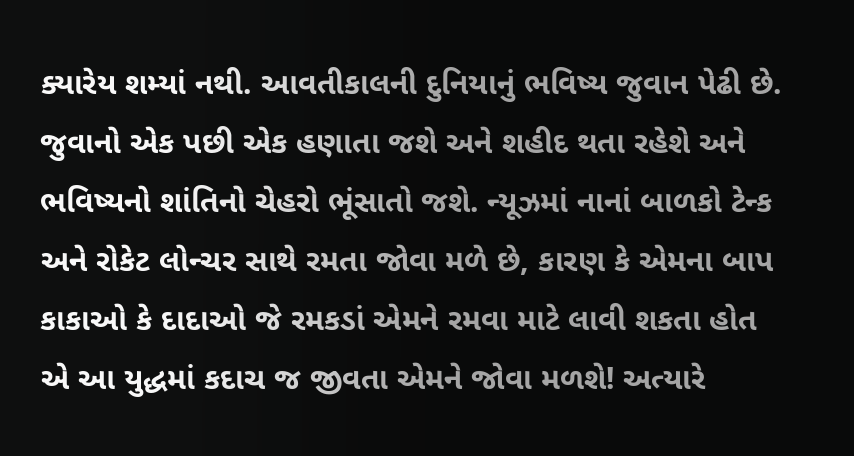ક્યારેય શમ્યાં નથી. આવતીકાલની દુનિયાનું ભવિષ્ય જુવાન પેઢી છે. જુવાનો એક પછી એક હણાતા જશે અને શહીદ થતા રહેશે અને ભવિષ્યનો શાંતિનો ચેહરો ભૂંસાતો જશે. ન્યૂઝમાં નાનાં બાળકો ટેન્ક અને રોકેટ લોન્ચર સાથે રમતા જોવા મળે છે, કારણ કે એમના બાપ કાકાઓ કે દાદાઓ જે રમકડાં એમને રમવા માટે લાવી શકતા હોત એ આ યુદ્ધમાં કદાચ જ જીવતા એમને જોવા મળશે! અત્યારે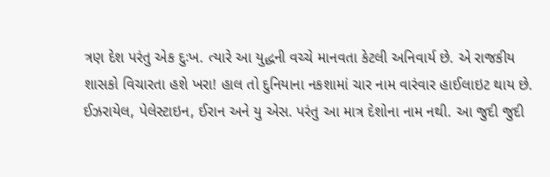ત્રણ દેશ પરંતુ એક દુઃખ. ત્યારે આ યુદ્ધની વચ્ચે માનવતા કેટલી અનિવાર્ય છે. એ રાજકીય શાસકો વિચારતા હશે ખરા! હાલ તો દુનિયાના નકશામાં ચાર નામ વારંવાર હાઈલાઇટ થાય છે. ઈઝરાયેલ, પેલેસ્ટાઇન, ઈરાન અને યુ એસ. પરંતુ આ માત્ર દેશોના નામ નથી. આ જુદી જુદી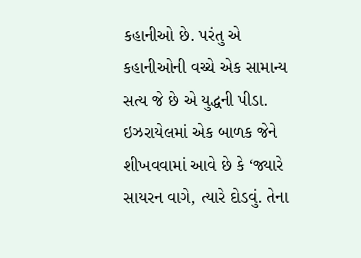કહાનીઓ છે. પરંતુ એ કહાનીઓની વચ્ચે એક સામાન્ય સત્ય જે છે એ યુદ્ધની પીડા. ઇઝરાયેલમાં એક બાળક જેને શીખવવામાં આવે છે કે ‘જ્યારે સાયરન વાગે, ત્યારે દોડવું. તેના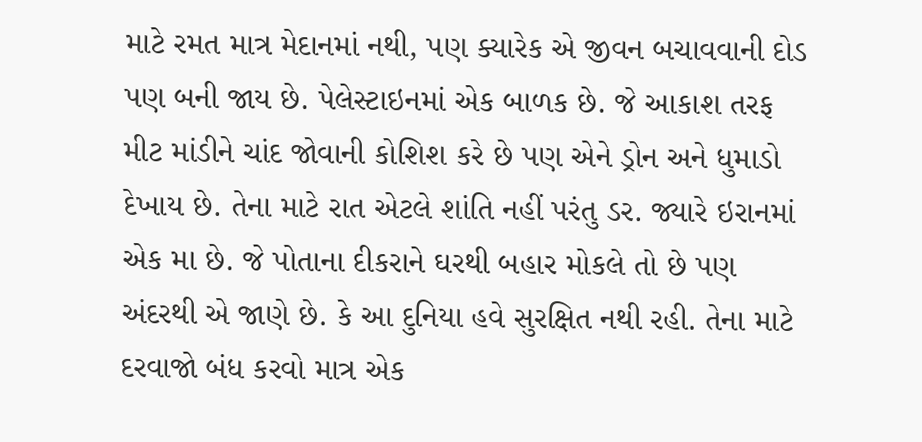માટે રમત માત્ર મેદાનમાં નથી, પણ ક્યારેક એ જીવન બચાવવાની દોડ પણ બની જાય છે. પેલેસ્ટાઇનમાં એક બાળક છે. જે આકાશ તરફ મીટ માંડીને ચાંદ જોવાની કોશિશ કરે છે પણ એને ડ્રોન અને ધુમાડો દેખાય છે. તેના માટે રાત એટલે શાંતિ નહીં પરંતુ ડર. જ્યારે ઇરાનમાં એક મા છે. જે પોતાના દીકરાને ઘરથી બહાર મોકલે તો છે પણ અંદરથી એ જાણે છે. કે આ દુનિયા હવે સુરક્ષિત નથી રહી. તેના માટે દરવાજો બંધ કરવો માત્ર એક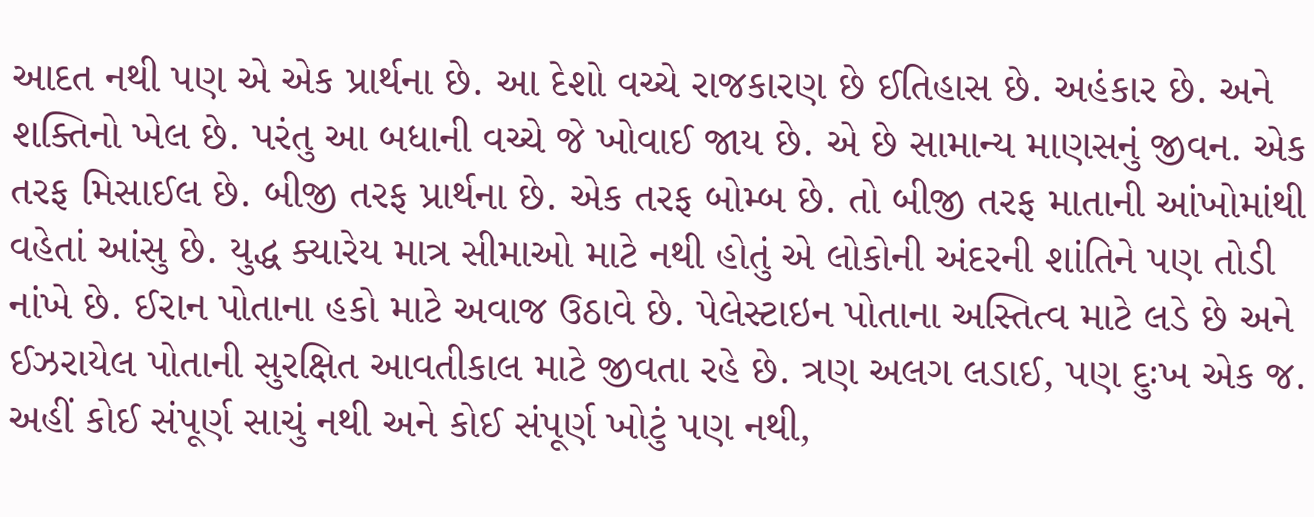આદત નથી પણ એ એક પ્રાર્થના છે. આ દેશો વચ્ચે રાજકારણ છે ઈતિહાસ છે. અહંકાર છે. અને શક્તિનો ખેલ છે. પરંતુ આ બધાની વચ્ચે જે ખોવાઈ જાય છે. એ છે સામાન્ય માણસનું જીવન. એક તરફ મિસાઈલ છે. બીજી તરફ પ્રાર્થના છે. એક તરફ બોમ્બ છે. તો બીજી તરફ માતાની આંખોમાંથી વહેતાં આંસુ છે. યુદ્ધ ક્યારેય માત્ર સીમાઓ માટે નથી હોતું એ લોકોની અંદરની શાંતિને પણ તોડી નાંખે છે. ઈરાન પોતાના હકો માટે અવાજ ઉઠાવે છે. પેલેસ્ટાઇન પોતાના અસ્તિત્વ માટે લડે છે અને ઈઝરાયેલ પોતાની સુરક્ષિત આવતીકાલ માટે જીવતા રહે છે. ત્રણ અલગ લડાઈ, પણ દુઃખ એક જ. અહીં કોઈ સંપૂર્ણ સાચું નથી અને કોઈ સંપૂર્ણ ખોટું પણ નથી,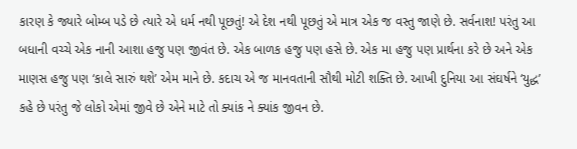કારણ કે જ્યારે બોમ્બ પડે છે ત્યારે એ ધર્મ નથી પૂછતું! એ દેશ નથી પૂછતું એ માત્ર એક જ વસ્તુ જાણે છે. સર્વનાશ! પરંતુ આ બધાની વચ્ચે એક નાની આશા હજુ પણ જીવંત છે. એક બાળક હજુ પણ હસે છે. એક મા હજુ પણ પ્રાર્થના કરે છે અને એક માણસ હજુ પણ ‘કાલે સારું થશે’ એમ માને છે. કદાચ એ જ માનવતાની સૌથી મોટી શક્તિ છે. આખી દુનિયા આ સંઘર્ષને ‘યુદ્ધ’ કહે છે પરંતુ જે લોકો એમાં જીવે છે એને માટે તો ક્યાંક ને ક્યાંક જીવન છે.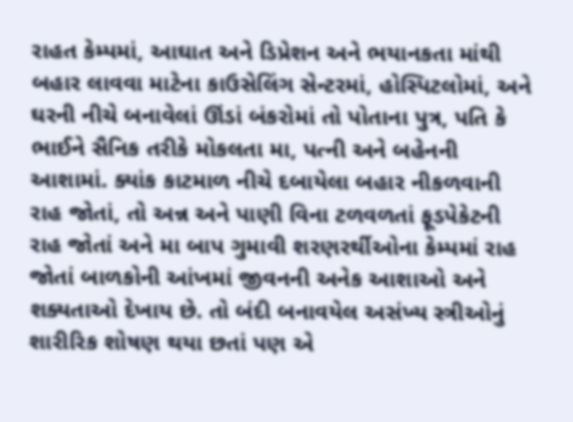રાહત કેમ્પમાં, આઘાત અને ડિપ્રેશન અને ભયાનકતા માંથી બહાર લાવવા માટેના કાઉસેલિંગ સેન્ટરમાં, હોસ્પિટલોમાં, અને ઘરની નીચે બનાવેલાં ઊંડાં બંકરોમાં તો પોતાના પુત્ર, પતિ કે ભાઈને સૈનિક તરીકે મોકલતા મા, પત્ની અને બહેનની આશામાં. ક્યાંક કાટમાળ નીચે દબાયેલા બહાર નીકળવાની રાહ જોતાં, તો અન્ન અને પાણી વિના ટળવળતાં ફૂડપેકેટની રાહ જોતાં અને મા બાપ ગુમાવી શરણરર્થીઓના કેમ્પમાં રાહ જોતાં બાળકોની આંખમાં જીવનની અનેક આશાઓ અને શક્યતાઓ દેખાય છે. તો બંદી બનાવયેલ અસંખ્ય સ્ત્રીઓનું શારીરિક શોષણ થયા છતાં પણ એ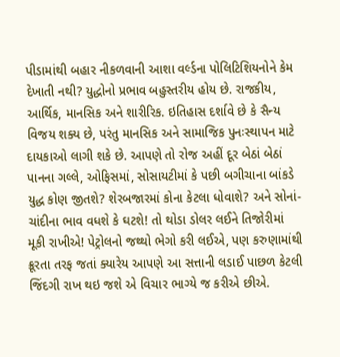પીડામાંથી બહાર નીકળવાની આશા વર્લ્ડના પોલિટિશિયનોને કેમ દેખાતી નથી? યુદ્ધોનો પ્રભાવ બહુસ્તરીય હોય છે. રાજકીય, આર્થિક, માનસિક અને શારીરિક. ઇતિહાસ દર્શાવે છે કે સૈન્ય વિજય શક્ય છે, પરંતુ માનસિક અને સામાજિક પુનઃસ્થાપન માટે દાયકાઓ લાગી શકે છે. આપણે તો રોજ અહીં દૂર બેઠાં બેઠાં પાનના ગલ્લે, ઓફિસમાં, સોસાયટીમાં કે પછી બગીચાના બાંકડે યુદ્ધ કોણ જીતશે? શેરબજારમાં કોના કેટલા ધોવાશે? અને સોનાં-ચાંદીના ભાવ વધશે કે ઘટશે! તો થોડા ડોલર લઈને તિજોરીમાં મૂકી રાખીએ! પેટ્રોલનો જથ્થો ભેગો કરી લઈએ, પણ કરુણામાંથી ક્રૂરતા તરફ જતાં ક્યારેય આપણે આ સત્તાની લડાઈ પાછળ કેટલી જિંદગી રાખ થઇ જશે એ વિચાર ભાગ્યે જ કરીએ છીએ.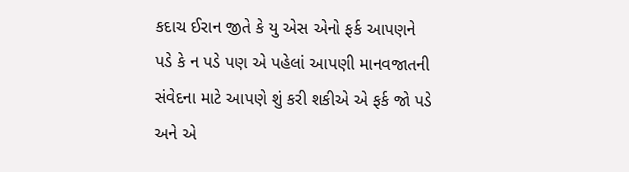કદાચ ઈરાન જીતે કે યુ એસ એનો ફર્ક આપણને પડે કે ન પડે પણ એ પહેલાં આપણી માનવજાતની સંવેદના માટે આપણે શું કરી શકીએ એ ફર્ક જો પડે અને એ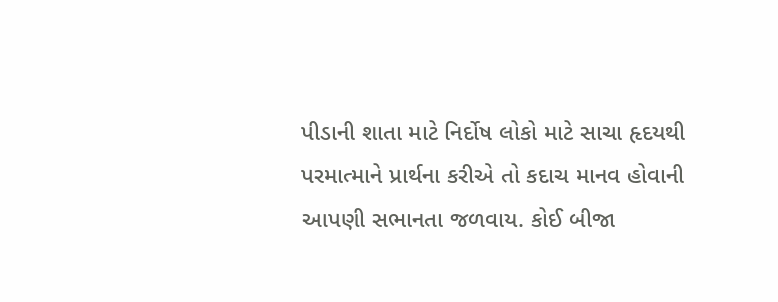પીડાની શાતા માટે નિર્દોષ લોકો માટે સાચા હૃદયથી પરમાત્માને પ્રાર્થના કરીએ તો કદાચ માનવ હોવાની આપણી સભાનતા જળવાય. કોઈ બીજા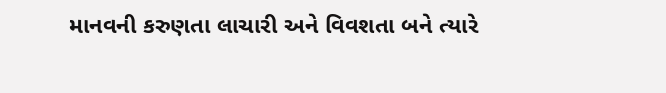માનવની કરુણતા લાચારી અને વિવશતા બને ત્યારે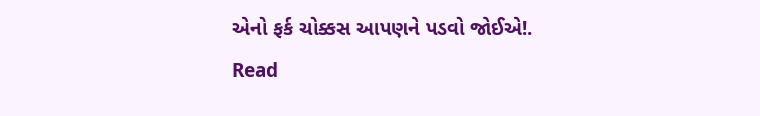એનો ફર્ક ચોક્કસ આપણને પડવો જોઈએ!.
Read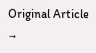Original Article →